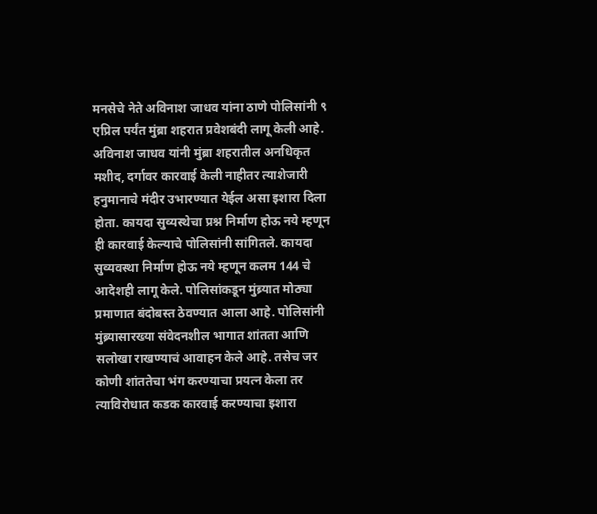मनसेचे नेते अविनाश जाधव यांना ठाणे पोलिसांनी ९ एप्रिल पर्यंत मुंब्रा शहरात प्रवेशबंदी लागू केली आहे. अविनाश जाधव यांनी मुंब्रा शहरातील अनधिकृत मशीद, दर्गावर कारवाई केली नाहीतर त्याशेजारी हनुमानाचे मंदीर उभारण्यात येईल असा इशारा दिला होता. कायदा सुव्यस्थेचा प्रश्न निर्माण होऊ नये म्हणून ही कारवाई केल्याचे पोलिसांनी सांगितले. कायदा सुव्यवस्था निर्माण होऊ नये म्हणून कलम 144 चे आदेशही लागू केले. पोलिसांकडून मुंब्र्यात मोठ्या प्रमाणात बंदोबस्त ठेवण्यात आला आहे. पोलिसांनी मुंब्र्यासारख्या संवेदनशील भागात शांतता आणि सलोखा राखण्याचं आवाहन केले आहे. तसेच जर कोणी शांततेचा भंग करण्याचा प्रयत्न केला तर त्याविरोधात कडक कारवाई करण्याचा इशारा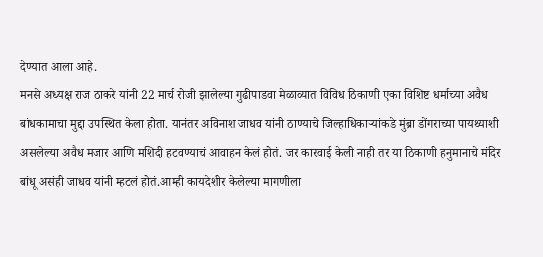देण्यात आला आहे.
मनसे अध्यक्ष राज ठाकरे यांनी 22 मार्च रोजी झालेल्या गुढीपाडवा मेळाव्यात विविध ठिकाणी एका विशिष्ट धर्माच्या अवैध बांधकामाचा मुद्दा उपस्थित केला होता. यानंतर अविनाश जाधव यांनी ठाण्याचे जिल्हाधिकाऱ्यांकडे मुंब्रा डोंगराच्या पायथ्याशी असलेल्या अवैध मजार आणि मशिदी हटवण्याचं आवाहन केलं होतं. जर कारवाई केली नाही तर या ठिकाणी हनुमानाचे मंदिर बांधू असंही जाधव यांनी म्हटलं होतं.आम्ही कायदेशीर केलेल्या मागणीला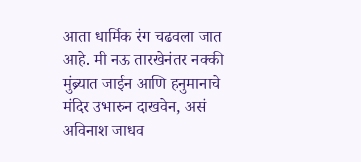आता धार्मिक रंग चढवला जात आहे. मी नऊ तारखेनंतर नक्की मुंब्र्यात जाईन आणि हनुमानाचे मंदिर उभारुन दाखवेन, असं अविनाश जाधव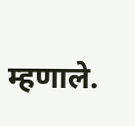म्हणाले.